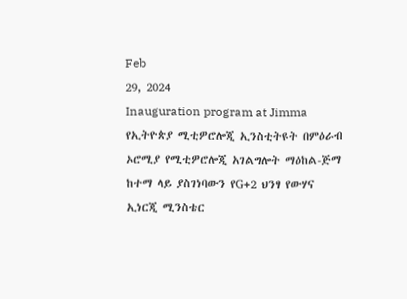Feb
29, 2024
Inauguration program at Jimma
የኢትዮጵያ ሚቲዎሮሎጂ ኢንስቲትዩት በምዕራብ ኦሮሚያ የሚቲዎሮሎጂ አገልግሎት ማዕከል-ጅማ ከተማ ላይ ያስገነባውን የG+2 ህንፃ የውሃና ኢነርጂ ሚንስቴር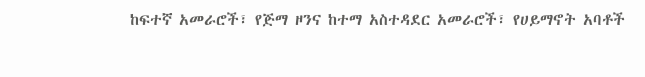ከፍተኛ አመራሮች፣ የጅማ ዞንና ከተማ አስተዳደር አመራሮች፣ የሀይማኖት አባቶች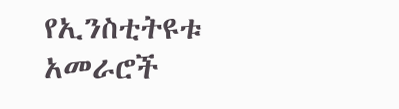የኢንስቲትዩቱ አመራሮች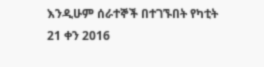እንዲሁም ሰራተኞች በተገኙበት የካቲት 21 ቀን 2016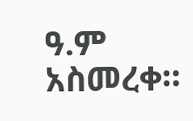ዓ.ም አስመረቀ።